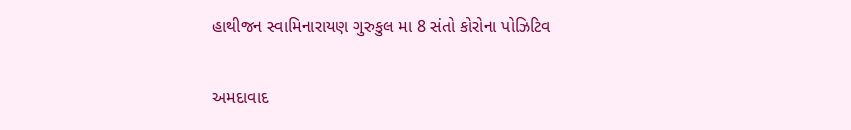હાથીજન સ્વામિનારાયણ ગુરુકુલ મા 8 સંતો કોરોના પોઝિટિવ

અમદાવાદ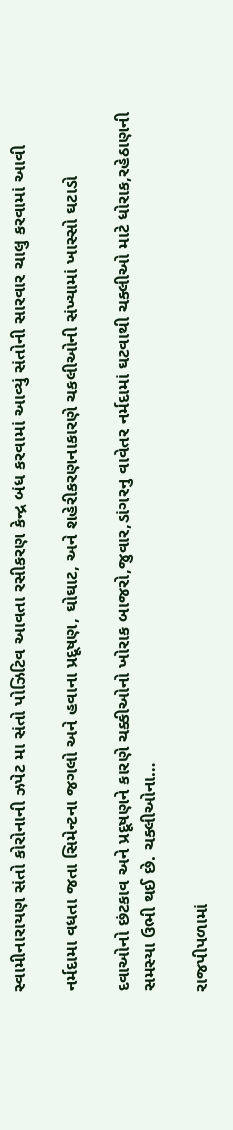સ્વામીનારાયણ સંતો કોરોનાની ઝપેટ મા સંતો પોઝિટિવ આવતા રસીકરણ કેન્દ્ર બંધ કરવામાં આવ્યું સંતોની સારવાર ચાલુ કરવામાં આવી

નર્મદામા વધતા જતા સિમેન્ટના જગલો અને હવાના પ્રદૂષણ, ઘોઘાટ, અને શહેરીકરણનાકારણે ચકલીઓની સંખ્યામાં ખાસ્સો ઘટાડો

દવાઓનો છંટકાવ અને પ્રદૂષણને કારણે ચક્કીઓનો ખોરાક બાજરો,જુવાર,ડાંગરનુ વાવેતર નર્મદામાં ઘટવાથી ચક્લીઓ માટે ધોરાક,રહેઠાણની સમસ્યા ઉભી થઈ છે. ચક્લીઓના…

રાજપીપળામાં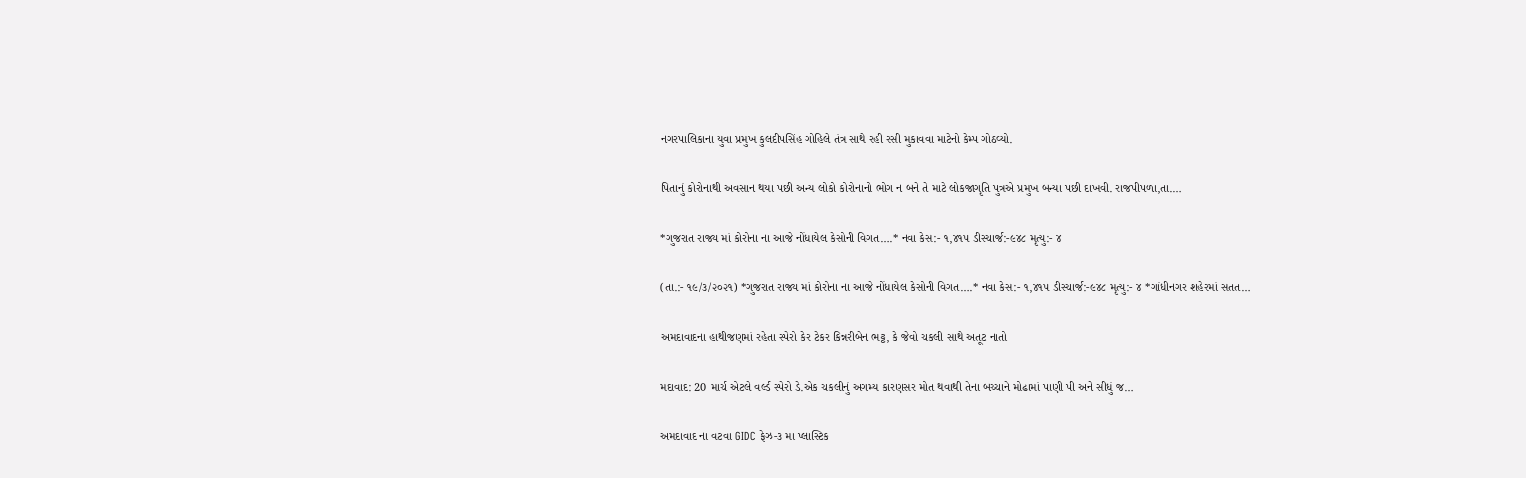નગરપાલિકાના યુવા પ્રમુખ કુલદીપસિંહ ગોહિલે તંત્ર સાથે રહી રસી મુકાવવા માટેનો કેમ્પ ગોઠવ્યો.

પિતાનું કોરોનાથી અવસાન થયા પછી અન્ય લોકો કોરોનાનો ભોગ ન બને તે માટે લોકજાગૃતિ પુત્રએ પ્રમુખ બન્યા પછી દાખવી. રાજપીપળા,તા.…

*ગુજરાત રાજ્ય માં કોરોના ના આજે નોંધાયેલ કેસોની વિગત….* નવા કેસ:- ૧,૪૧૫ ડીસ્ચાર્જ:-૯૪૮ મૃત્યુ:- ૪

(તા.:- ૧૯/૩/૨૦૨૧) *ગુજરાત રાજ્ય માં કોરોના ના આજે નોંધાયેલ કેસોની વિગત….* નવા કેસ:- ૧,૪૧૫ ડીસ્ચાર્જ:-૯૪૮ મૃત્યુ:- ૪ *ગાંધીનગર શહેરમાં સતત…

અમદાવાદના હાથીજણમાં રહેતા સ્પેરો કેર ટેકર કિન્નરીબેન ભટ્ટ, કે જેવો ચકલી સાથે અતૂટ નાતો

મદાવાદ: 20 માર્ચ એટલે વર્લ્ડ સ્પેરો ડે.એક ચકલીનું અગમ્ય કારણસર મોત થવાથી તેના બચ્ચાને મોઢામાં પાણી પી અને સીધું જ…

અમદાવાદ ના વટવા GIDC ફેઝ-૩ મા પ્લાસ્ટિક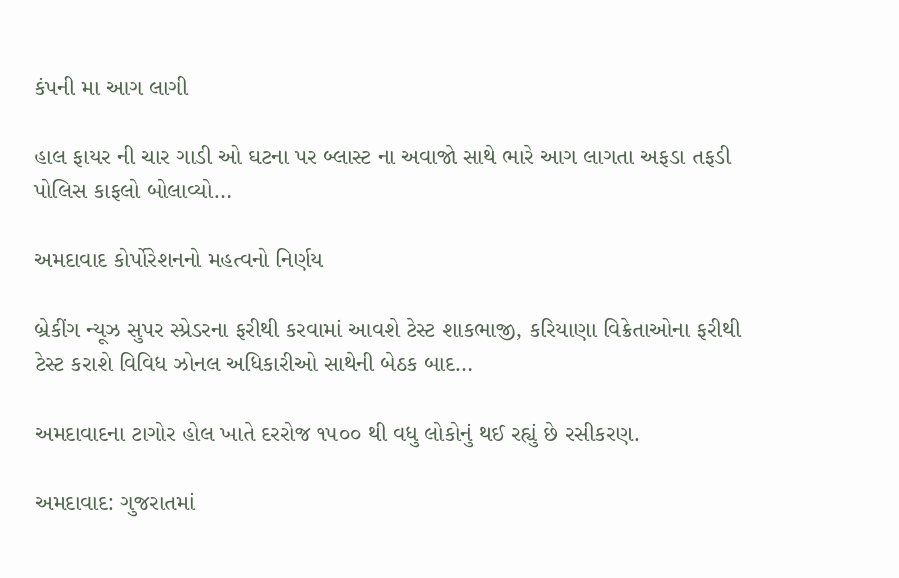કંપની મા આગ લાગી

હાલ ફાયર ની ચાર ગાડી ઓ ઘટના પર બ્લાસ્ટ ના અવાજો સાથે ભારે આગ લાગતા અફડા તફડી પોલિસ કાફલો બોલાવ્યો…

અમદાવાદ કોર્પોરેશનનો મહત્વનો નિર્ણય

બ્રેકીંગ ન્યૂઝ સુપર સ્પ્રેડરના ફરીથી કરવામાં આવશે ટેસ્ટ શાકભાજી, કરિયાણા વિક્રેતાઓના ફરીથી ટેસ્ટ કરાશે વિવિધ ઝોનલ અધિકારીઓ સાથેની બેઠક બાદ…

અમદાવાદના ટાગોર હોલ ખાતે દરરોજ ૧૫૦૦ થી વધુ લોકોનું થઈ રહ્યું છે રસીકરણ.

અમદાવાદ: ગુજરાતમાં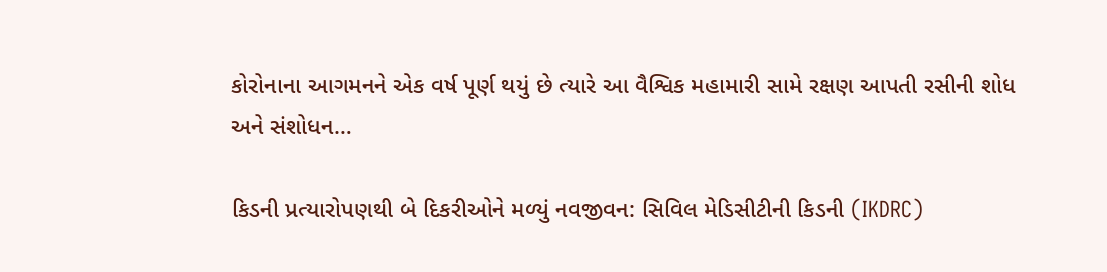કોરોનાના આગમનને એક વર્ષ પૂર્ણ થયું છે ત્યારે આ વૈશ્વિક મહામારી સામે રક્ષણ આપતી રસીની શોધ અને સંશોધન…

કિડની પ્રત્યારોપણથી બે દિકરીઓને મળ્યું નવજીવન: સિવિલ મેડિસીટીની કિડની (IKDRC)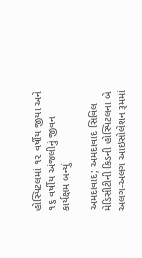હોસ્પિટલમાં ૧૨ વર્ષીય જીયા અને ૧૬ વર્ષીય અંજલીનું જીવન કાર્યક્ષમ બન્યું

અમદાવાદ; અમદાવાદ સિવિલ મેડિસીટીની કિડની હોસ્પિટલના બે અલગ-અલગ આઇસોલેશન રૂમમાં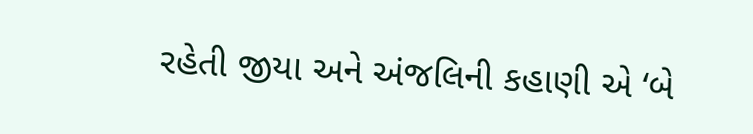રહેતી જીયા અને અંજલિની કહાણી એ ‘બે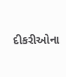દીકરીઓના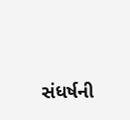સંધર્ષની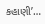કહાણી’…